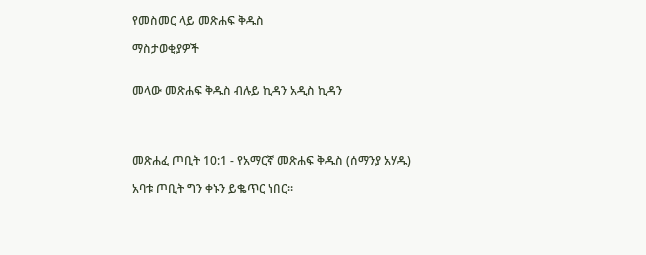የመስመር ላይ መጽሐፍ ቅዱስ

ማስታወቂያዎች


መላው መጽሐፍ ቅዱስ ብሉይ ኪዳን አዲስ ኪዳን




መጽሐፈ ጦቢት 10:1 - የአማርኛ መጽሐፍ ቅዱስ (ሰማንያ አሃዱ)

አባቱ ጦቢት ግን ቀኑን ይቈጥር ነበር።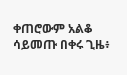ቀጠሮውም አልቆ ሳይመጡ በቀሩ ጊዜ፥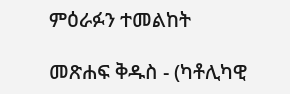ምዕራፉን ተመልከት

መጽሐፍ ቅዱስ - (ካቶሊካዊ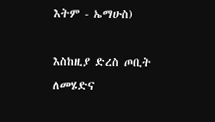እትም - ኤማሁስ)

እስከዚያ ድረስ ጦቢት ለመሄድና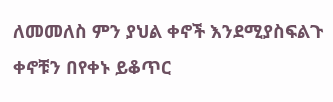ለመመለስ ምን ያህል ቀኖች እንደሚያስፍልጉ ቀኖቹን በየቀኑ ይቆጥር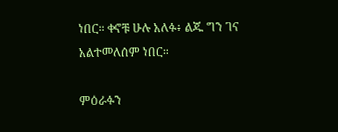ነበር። ቀኖቹ ሁሉ አለፉ፥ ልጁ ግን ገና አልተመለሰም ነበር።

ምዕራፉን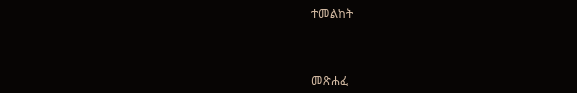ተመልከት



መጽሐፈ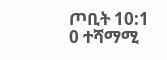ጦቢት 10:1
0 ተሻማሚ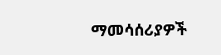ማመሳሰሪያዎች